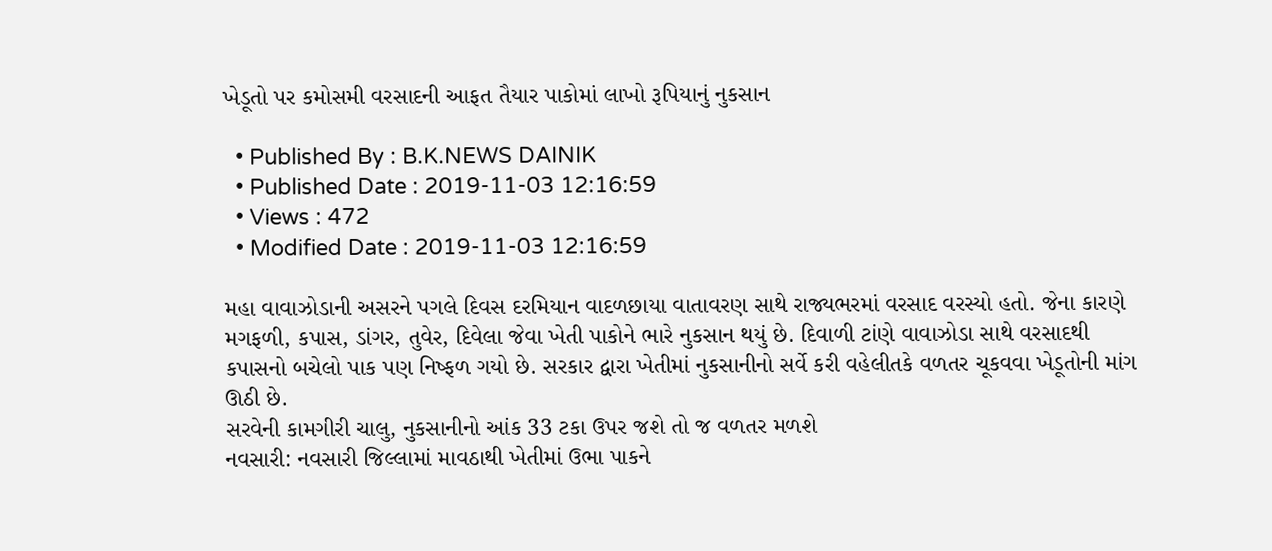ખેડૂતો પર કમોસમી વરસાદની આફત તૈયાર પાકોમાં લાખો રૂપિયાનું નુકસાન

  • Published By : B.K.NEWS DAINIK
  • Published Date : 2019-11-03 12:16:59
  • Views : 472
  • Modified Date : 2019-11-03 12:16:59

મહા વાવાઝોડાની અસરને પગલે દિવસ દરમિયાન વાદળછાયા વાતાવરણ સાથે રાજ્યભરમાં વરસાદ વરસ્યો હતો. જેના કારણે મગફળી, કપાસ, ડાંગર, તુવેર, દિવેલા જેવા ખેતી પાકોને ભારે નુકસાન થયું છે. દિવાળી ટાંણે વાવાઝોડા સાથે વરસાદથી કપાસનો બચેલો પાક પણ નિષ્ફળ ગયો છે. સરકાર દ્વારા ખેતીમાં નુકસાનીનો સર્વે કરી વહેલીતકે વળતર ચૂકવવા ખેડૂતોની માંગ ઊઠી છે.
સરવેની કામગીરી ચાલુ, નુકસાનીનો આંક 33 ટકા ઉપર જશે તો જ વળતર મળશે
નવસારી: નવસારી જિલ્લામાં માવઠાથી ખેતીમાં ઉભા પાકને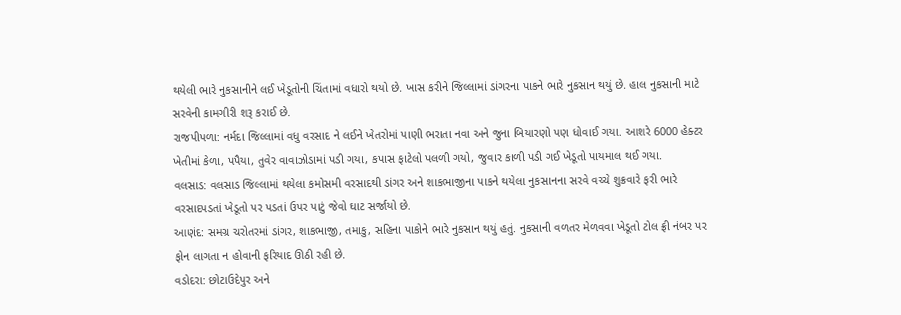થયેલી ભારે નુકસાનીને લઈ ખેડૂતોની ચિંતામાં વધારો થયો છે. ખાસ કરીને જિલ્લામાં ડાંગરના પાકને ભારે નુકસાન થયું છે. હાલ નુકસાની માટે સરવેની કામગીરી શરૂ કરાઈ છે.
રાજપીપળા: નર્મદા જિલ્લામાં વધુ વરસાદ ને લઈને ખેતરોમાં પાણી ભરાતા નવા અને જુના બિયારણો પણ ધોવાઈ ગયા. આશરે 6000 હેક્ટર ખેતીમાં કેળા, પપૈયા, તુવેર વાવાઝોડામાં પડી ગયા, કપાસ ફાટેલો પલળી ગયો, જુવાર કાળી પડી ગઈ ખેડૂતો પાયમાલ થઈ ગયા.
વલસાડ: વલસાડ જિલ્લામાં થયેલા કમોસમી વરસાદથી ડાંગર અને શાકભાજીના પાકને થયેલા નુકસાનના સરવે વચ્ચે શુક્રવારે ફરી ભારે વરસાદપડતાં ખેડૂતો પર પડતાં ઉપર પાટું જેવો ઘાટ સર્જાયો છે.
આણંદ: સમગ્ર ચરોતરમાં ડાંગર, શાકભાજી, તમાકુ, સહિના પાકોને ભારે નુકસાન થયું હતું. નુકસાની વળતર મેળવવા ખેડૂતો ટોલ ફ્રી નંબર પર ફોન લાગતા ન હોવાની ફરિયાદ ઊઠી રહી છે.
વડોદરા: છોટાઉદેપુર અને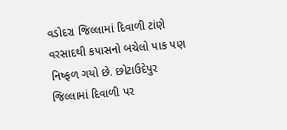વડોદરા જિલ્લામાં દિવાળી ટાંણે વરસાદથી કપાસનો બચેલો પાક પણ નિષ્ફળ ગયો છે. છોટાઉદેપુર જિલ્લામાં દિવાળી પર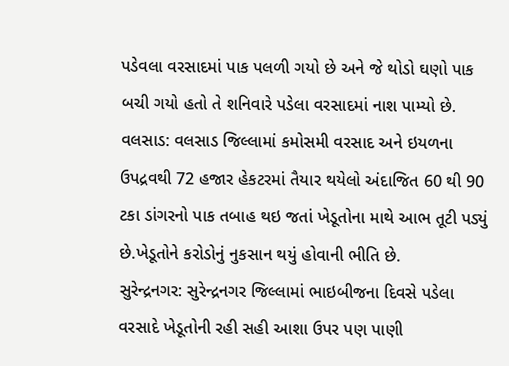પડેવલા વરસાદમાં પાક પલળી ગયો છે અને જે થોડો ઘણો પાક બચી ગયો હતો તે શનિવારે પડેલા વરસાદમાં નાશ પામ્યો છે.
વલસાડ: વલસાડ જિલ્લામાં કમોસમી વરસાદ અને ઇયળના ઉપદ્રવથી 72 હજાર હેકટરમાં તૈયાર થયેલો અંદાજિત 60 થી 90 ટકા ડાંગરનો પાક તબાહ થઇ જતાં ખેડૂતોના માથે આભ તૂટી પડ્યું છે.ખેડૂતોને કરોડોનું નુકસાન થયું હોવાની ભીતિ છે.
સુરેન્દ્રનગર: સુરેન્દ્રનગર જિલ્લામાં ભાઇબીજના દિવસે પડેલા વરસાદે ખેડૂતોની રહી સહી આશા ઉપર પણ પાણી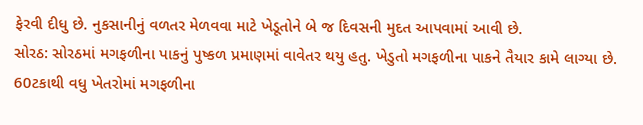ફેરવી દીધુ છે. નુકસાનીનું વળતર મેળવવા માટે ખેડૂતોને બે જ દિવસની મુદત આપવામાં આવી છે.
સોરઠ: સોરઠમાં મગફળીના પાકનું પુષ્કળ પ્રમાણમાં વાવેતર થયુ હતુ. ખેડુતો મગફળીના પાકને તૈયાર કામે લાગ્યા છે. 60ટકાથી વધુ ખેતરોમાં મગફળીના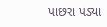પાછરા પડ્યા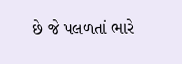છે જે પલળતાં ભારે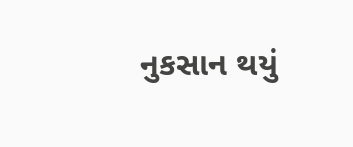નુકસાન થયું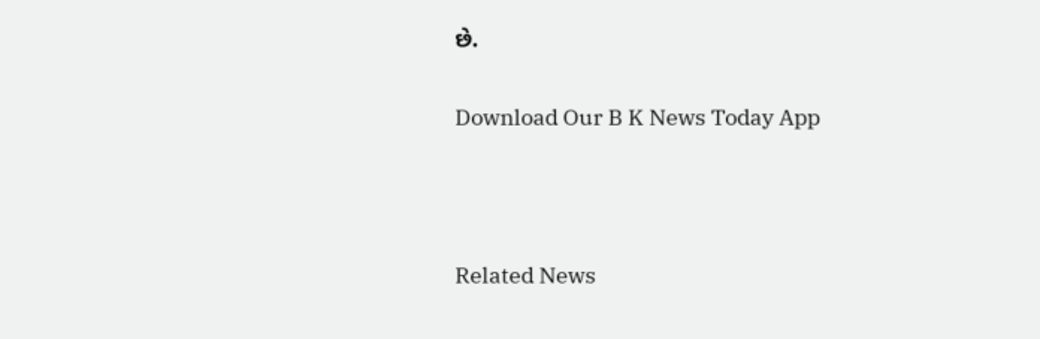છે.

Download Our B K News Today App



Related News